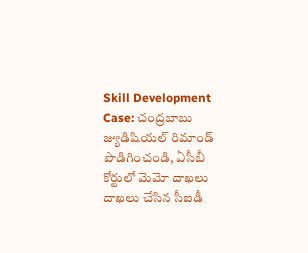Skill Development Case: చంద్రబాబు జ్యుడిషియల్‌ రిమాండ్‌ పొడిగించండి, ఏసీబీ కోర్టులో మెమో దాఖలు దాఖలు చేసిన సీఐడీ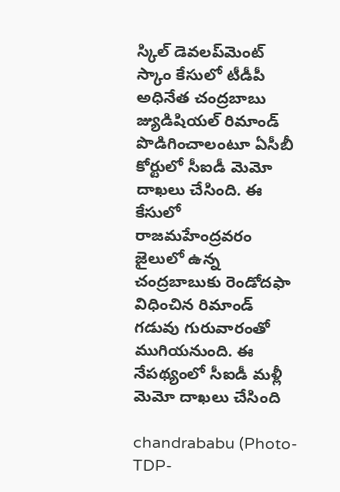స్కిల్‌ డెవలప్‌మెంట్ స్కాం కేసులో టీడీపీ అధినేత చంద్రబాబు జ్యుడిషియల్‌ రిమాండ్‌ పొడిగించాలంటూ ఏసీబీ కోర్టులో సీఐడీ మెమో దాఖలు చేసింది. ఈ కేసులో రాజమహేంద్రవరం జైలులో ఉన్న చంద్రబాబుకు రెండోదఫా విధించిన రిమాండ్‌ గడువు గురువారంతో ముగియనుంది. ఈ నేపథ్యంలో సీఐడీ మళ్లీ మెమో దాఖలు చేసింది

chandrababu (Photo-TDP-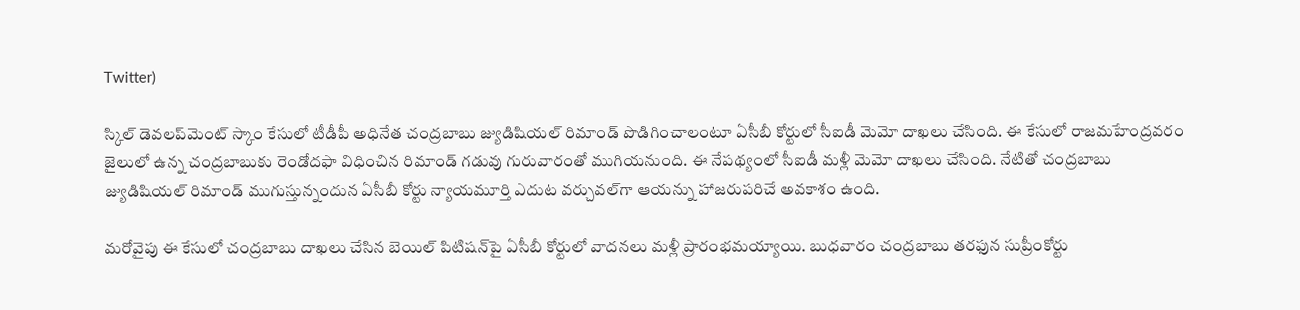Twitter)

స్కిల్‌ డెవలప్‌మెంట్ స్కాం కేసులో టీడీపీ అధినేత చంద్రబాబు జ్యుడిషియల్‌ రిమాండ్‌ పొడిగించాలంటూ ఏసీబీ కోర్టులో సీఐడీ మెమో దాఖలు చేసింది. ఈ కేసులో రాజమహేంద్రవరం జైలులో ఉన్న చంద్రబాబుకు రెండోదఫా విధించిన రిమాండ్‌ గడువు గురువారంతో ముగియనుంది. ఈ నేపథ్యంలో సీఐడీ మళ్లీ మెమో దాఖలు చేసింది. నేటితో చంద్రబాబు జ్యుడిషియల్‌ రిమాండ్‌ ముగుస్తున్నందున ఏసీబీ కోర్టు న్యాయమూర్తి ఎదుట వర్చువల్‌గా ఆయన్ను హాజరుపరిచే అవకాశం ఉంది.

మరోవైపు ఈ కేసులో చంద్రబాబు దాఖలు చేసిన బెయిల్‌ పిటిషన్‌పై ఏసీబీ కోర్టులో వాదనలు మళ్లీ ప్రారంభమయ్యాయి. బుధవారం చంద్రబాబు తరఫున సుప్రీంకోర్టు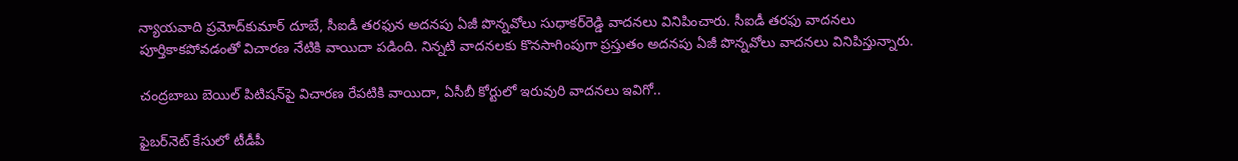న్యాయవాది ప్రమోద్‌కుమార్‌ దూబే, సీఐడీ తరఫున అదనపు ఏజీ పొన్నవోలు సుధాకర్‌రెడ్డి వాదనలు వినిపించారు. సీఐడీ తరఫు వాదనలు పూర్తికాకపోవడంతో విచారణ నేటికి వాయిదా పడింది. నిన్నటి వాదనలకు కొనసాగింపుగా ప్రస్తుతం అదనపు ఏజీ పొన్నవోలు వాదనలు వినిపిస్తున్నారు.

చంద్రబాబు బెయిల్‌ పిటిషన్‌పై విచారణ రేపటికి వాయిదా, ఏసీబీ కోర్టులో ఇరువురి వాదనలు ఇవిగో..

ఫైబర్‌నెట్‌ కేసులో టీడీపీ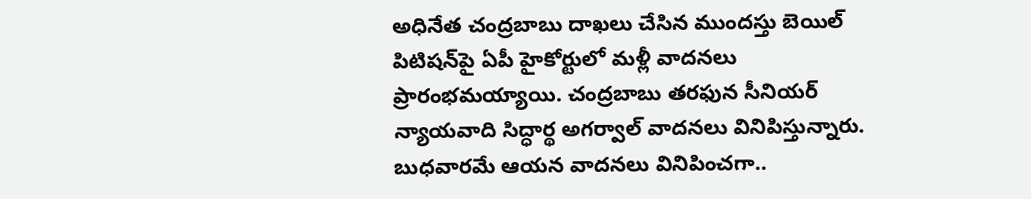అధినేత చంద్రబాబు దాఖలు చేసిన ముందస్తు బెయిల్ పిటిషన్‌పై ఏపీ హైకోర్టులో మళ్లీ వాదనలు ప్రారంభమయ్యాయి. చంద్రబాబు తరఫున సీనియర్‌ న్యాయవాది సిద్ధార్థ అగర్వాల్‌ వాదనలు వినిపిస్తున్నారు. బుధవారమే ఆయన వాదనలు వినిపించగా..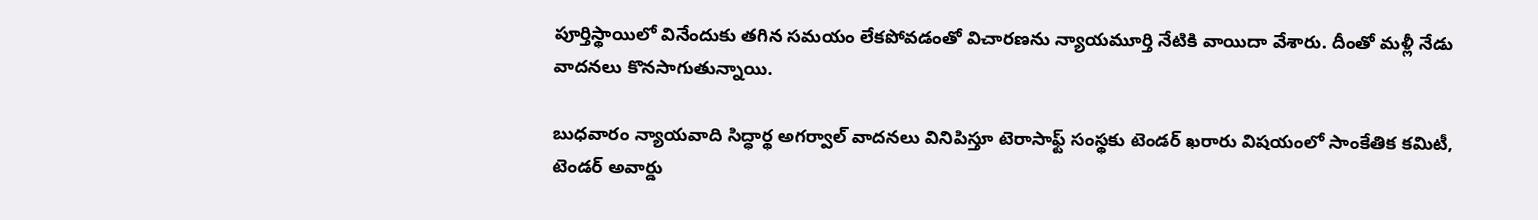పూర్తిస్థాయిలో వినేందుకు తగిన సమయం లేకపోవడంతో విచారణను న్యాయమూర్తి నేటికి వాయిదా వేశారు. దీంతో మళ్లీ నేడు వాదనలు కొనసాగుతున్నాయి.

బుధవారం న్యాయవాది సిద్ధార్థ అగర్వాల్‌ వాదనలు వినిపిస్తూ టెరాసాఫ్ట్‌ సంస్థకు టెండర్‌ ఖరారు విషయంలో సాంకేతిక కమిటీ, టెండర్‌ అవార్డు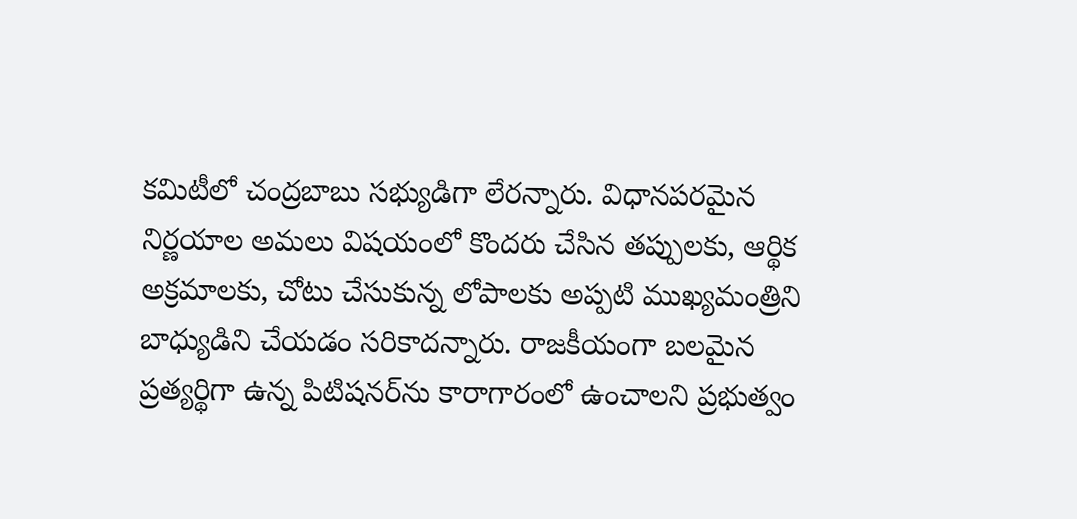కమిటీలో చంద్రబాబు సభ్యుడిగా లేరన్నారు. విధానపరమైన నిర్ణయాల అమలు విషయంలో కొందరు చేసిన తప్పులకు, ఆర్థిక అక్రమాలకు, చోటు చేసుకున్న లోపాలకు అప్పటి ముఖ్యమంత్రిని బాధ్యుడిని చేయడం సరికాదన్నారు. రాజకీయంగా బలమైన ప్రత్యర్థిగా ఉన్న పిటిషనర్‌ను కారాగారంలో ఉంచాలని ప్రభుత్వం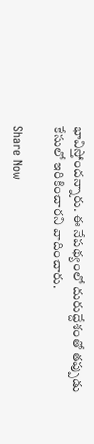భావిస్తోందన్నారు. ఈ నేపథ్యంలో దురుద్దేశంతో తప్పుడు కేసులో ఇరికించారని వాదించారు.

Share Now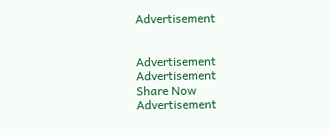Advertisement


Advertisement
Advertisement
Share Now
Advertisement